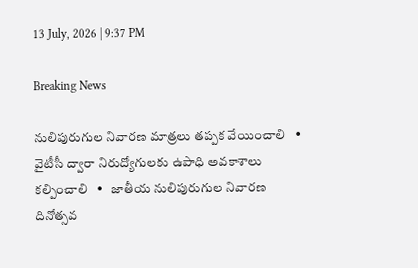13 July, 2026 | 9:37 PM

Breaking News

నులిపురుగుల నివారణ మాత్రలు తప్పక వేయించాలి   •   వైటీసీ ద్వారా నిరుద్యోగులకు ఉపాధి అవకాశాలు కల్పించాలి   •   జాతీయ నులిపురుగుల నివారణ దినోత్సవ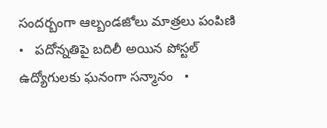సందర్బంగా ఆల్బండజోలు మాత్రలు పంపిణి   •   పదోన్నతిపై బదిలీ అయిన పోస్టల్ ఉద్యోగులకు ఘనంగా సన్మానం   •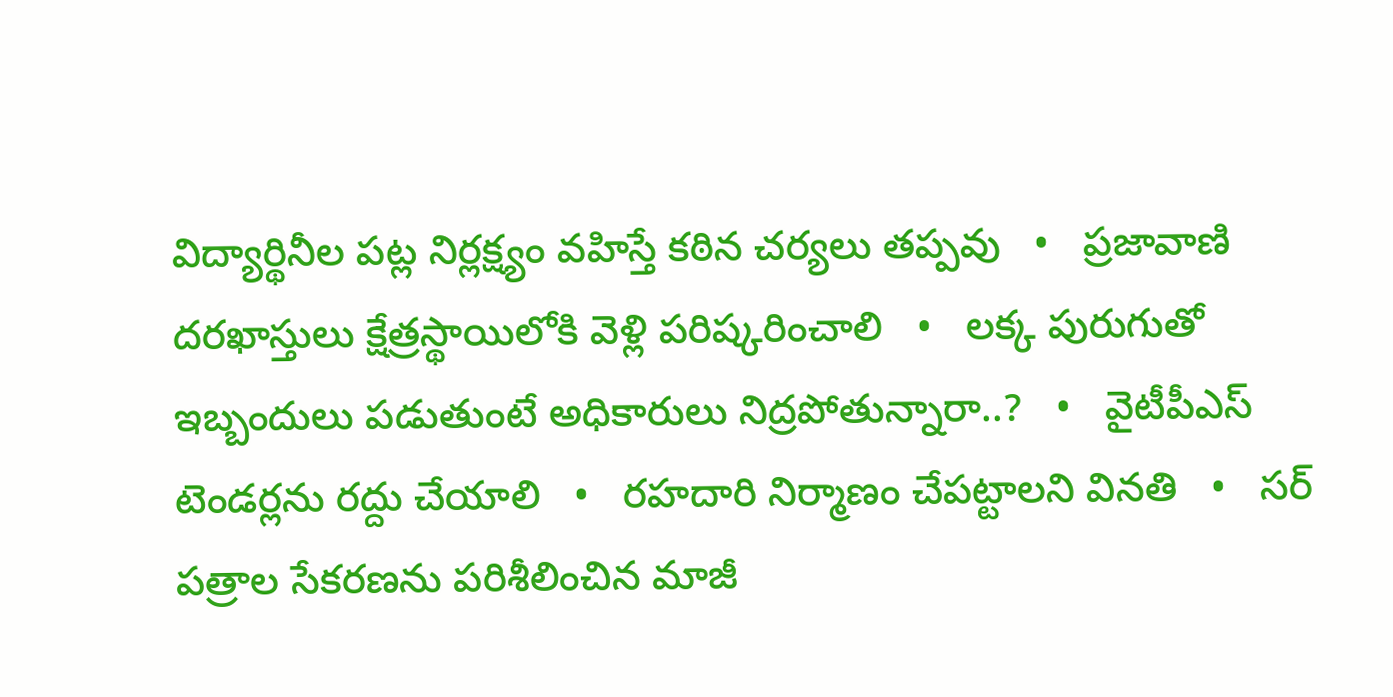విద్యార్థినీల పట్ల నిర్లక్ష్యం వహిస్తే కఠిన చర్యలు తప్పవు   •   ప్రజావాణి దరఖాస్తులు క్షేత్రస్థాయిలోకి వెళ్లి పరిష్కరించాలి   •   లక్క పురుగుతో ఇబ్బందులు పడుతుంటే అధికారులు నిద్రపోతున్నారా..?   •   వైటీపీఎస్ టెండర్లను రద్దు చేయాలి   •   రహదారి నిర్మాణం చేప‌ట్టాల‌ని వినతి   •   సర్ పత్రాల సేకరణను పరిశీలించిన మాజీ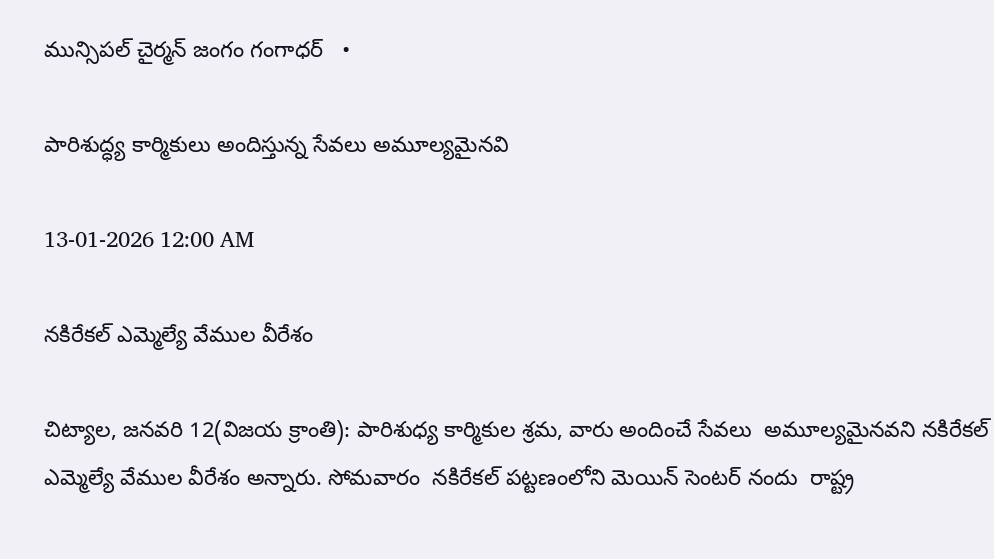మున్సిపల్ చైర్మన్ జంగం గంగాధర్   •

పారిశుద్ధ్య కార్మికులు అందిస్తున్న సేవలు అమూల్యమైనవి

13-01-2026 12:00 AM

నకిరేకల్ ఎమ్మెల్యే వేముల వీరేశం

చిట్యాల, జనవరి 12(విజయ క్రాంతి): పారిశుధ్య కార్మికుల శ్రమ, వారు అందించే సేవలు  అమూల్యమైనవని నకిరేకల్ ఎమ్మెల్యే వేముల వీరేశం అన్నారు. సోమవారం  నకిరేకల్ పట్టణంలోని మెయిన్ సెంటర్ నందు  రాష్ట్ర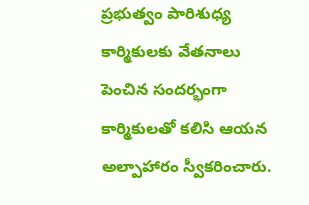ప్రభుత్వం పారిశుధ్య కార్మికులకు వేతనాలు పెంచిన సందర్భంగా  కార్మికులతో కలిసి ఆయన అల్పాహారం స్వీకరించారు.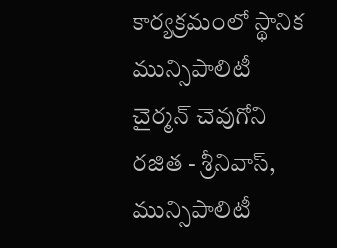కార్యక్రమంలో స్థానిక మున్సిపాలిటీ చైర్మన్ చెవుగోని రజిత - శ్రీనివాస్, మున్సిపాలిటీ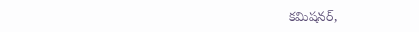కమిషనర్,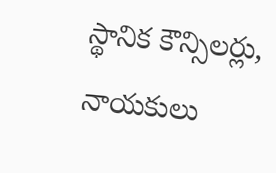స్థానిక కౌన్సిలర్లు, నాయకులు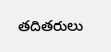తదితరులు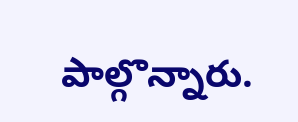పాల్గొన్నారు.